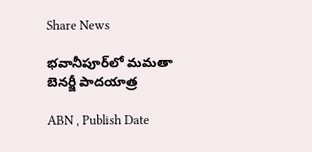Share News

భవానీపూర్‌లో మమతా బెనర్జీ పాదయాత్ర

ABN , Publish Date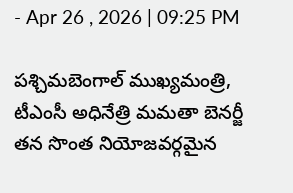- Apr 26 , 2026 | 09:25 PM

పశ్చిమబెంగాల్ ముఖ్యమంత్రి, టీఎంసీ అధినేత్రి మమతా బెనర్జీ తన సొంత నియోజవర్గమైన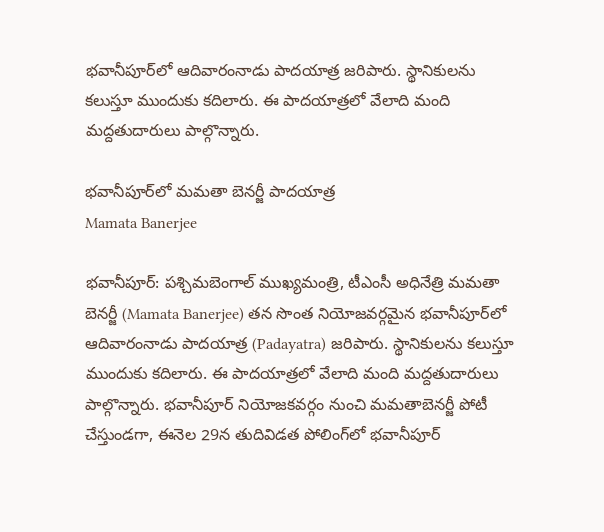భవానీపూర్‌లో ఆదివారంనాడు పాదయాత్ర జరిపారు. స్థానికులను కలుస్తూ ముందుకు కదిలారు. ఈ పాదయాత్రలో వేలాది మంది మద్దతుదారులు పాల్గొన్నారు.

భవానీపూర్‌లో మమతా బెనర్జీ పాదయాత్ర
Mamata Banerjee

భవానీపూర్: పశ్చిమబెంగాల్ ముఖ్యమంత్రి, టీఎంసీ అధినేత్రి మమతా బెనర్జీ (Mamata Banerjee) తన సొంత నియోజవర్గమైన భవానీపూర్‌లో ఆదివారంనాడు పాదయాత్ర (Padayatra) జరిపారు. స్థానికులను కలుస్తూ ముందుకు కదిలారు. ఈ పాదయాత్రలో వేలాది మంది మద్దతుదారులు పాల్గొన్నారు. భవానీపూర్ నియోజకవర్గం నుంచి మమతాబెనర్జీ పోటీ చేస్తుండగా, ఈనెల 29న తుదివిడత పోలింగ్‌లో భవానీపూర్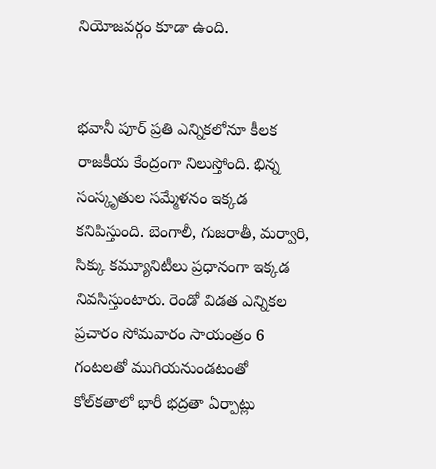నియోజవర్గం కూడా ఉంది.


భవానీ పూర్ ప్రతి ఎన్నికలోనూ కీలక రాజకీయ కేంద్రంగా నిలుస్తోంది. భిన్న సంస్కృతుల సమ్మేళనం ఇక్కడ కనిపిస్తుంది. బెంగాలీ, గుజరాతీ, మర్వారి, సిక్కు కమ్యూనిటీలు ప్రధానంగా ఇక్కడ నివసిస్తుంటారు. రెండో విడత ఎన్నికల ప్రచారం సోమవారం సాయంత్రం 6 గంటలతో ముగియనుండటంతో కోల్‌కతాలో భారీ భద్రతా ఏర్పాట్లు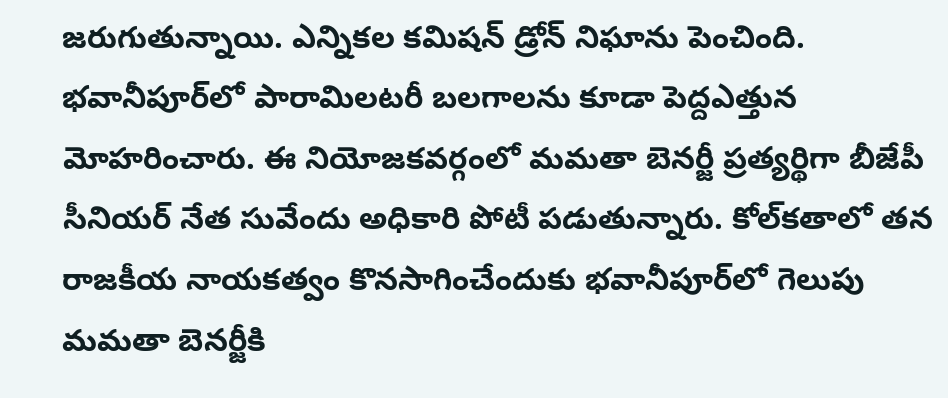జరుగుతున్నాయి. ఎన్నికల కమిషన్ డ్రోన్ నిఘాను పెంచింది. భవానీ‌పూర్‌లో పారామిలటరీ బలగాలను కూడా పెద్దఎత్తున మోహరించారు. ఈ నియోజకవర్గంలో మమతా బెనర్జీ ప్రత్యర్థిగా బీజేపీ సీనియర్ నేత సువేందు అధికారి పోటీ పడుతున్నారు. కోల్‌కతాలో తన రాజకీయ నాయకత్వం కొనసాగించేందుకు భవానీపూర్‌లో గెలుపు మమతా బెనర్జీకి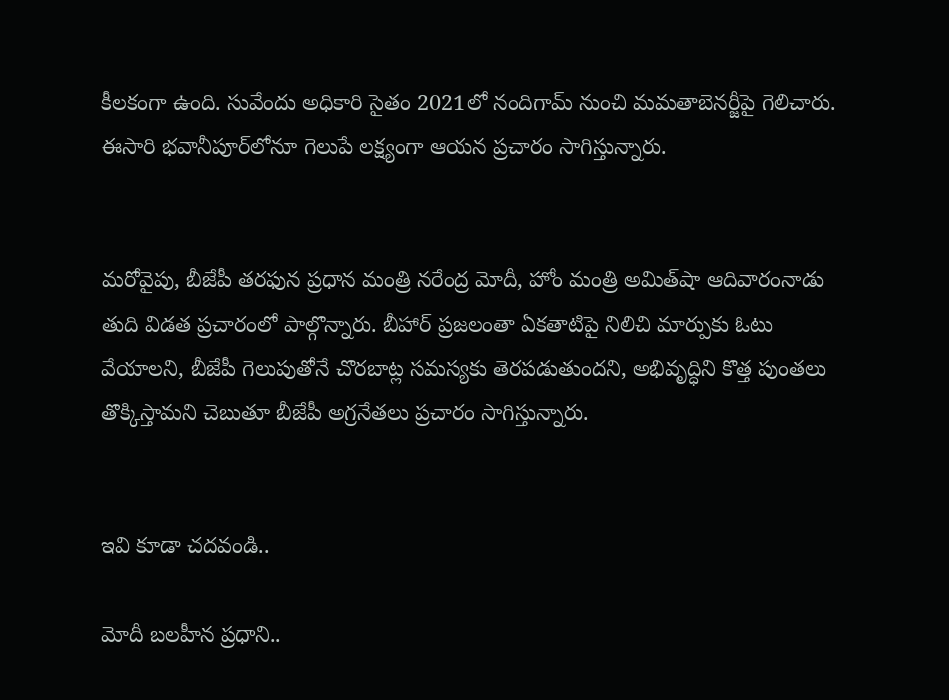కీలకంగా ఉంది. సువేందు అధికారి సైతం 2021లో నందిగామ్‌ నుంచి మమతాబెనర్జీపై గెలిచారు. ఈసారి భవానీపూర్‌లోనూ గెలుపే లక్ష్యంగా ఆయన ప్రచారం సాగిస్తున్నారు.


మరోవైపు, బీజేపీ తరఫున ప్రధాన మంత్రి నరేంద్ర మోదీ, హోం మంత్రి అమిత్‌షా ఆదివారంనాడు తుది విడత ప్రచారంలో పాల్గొన్నారు. బీహార్ ప్రజలంతా ఏకతాటిపై నిలిచి మార్పుకు ఓటు వేయాలని, బీజేపీ గెలుపుతోనే చొరబాట్ల సమస్యకు తెరపడుతుందని, అభివృద్ధిని కొత్త పుంతలు తొక్కిస్తామని చెబుతూ బీజేపీ అగ్రనేతలు ప్రచారం సాగిస్తున్నారు.


ఇవి కూడా చదవండి..

మోదీ బలహీన ప్రధాని..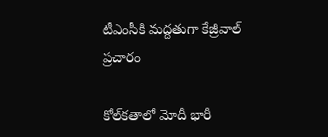టీఎంసీకి మద్దతుగా కేజ్రీవాల్ ప్రచారం

కోల్‌కతాలో మోదీ భారీ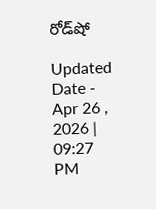రోడ్‌షో

Updated Date - Apr 26 , 2026 | 09:27 PM